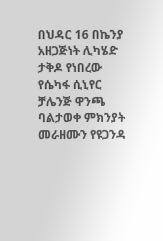በህዳር 16 በኬንያ አዘጋጅነት ሊካሄድ ታቅዶ የነበረው የሴካፋ ሲኒየር ቻሌንጅ ዋንጫ ባልታወቀ ምክንያት መራዘሙን የዩጋንዳ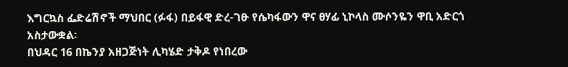እግርኳስ ፌድሬሽኖች ማህበር (ፉፋ) በይፋዊ ድረ-ገፁ የሴካፋውን ዋና ፀሃፊ ኒኮላስ ሙሶንዬን ዋቢ አድርጎ አስታውቋል፡
በህዳር 16 በኬንያ አዘጋጅነት ሊካሄድ ታቅዶ የነበረው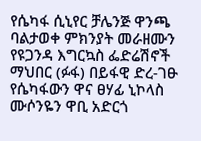የሴካፋ ሲኒየር ቻሌንጅ ዋንጫ ባልታወቀ ምክንያት መራዘሙን የዩጋንዳ እግርኳስ ፌድሬሽኖች ማህበር (ፉፋ) በይፋዊ ድረ-ገፁ የሴካፋውን ዋና ፀሃፊ ኒኮላስ ሙሶንዬን ዋቢ አድርጎ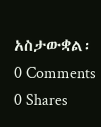አስታውቋል፡
0 Comments 0 Shares